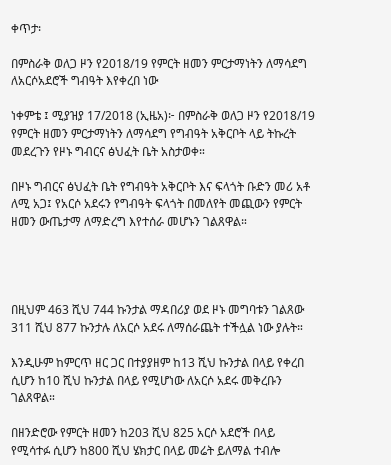ቀጥታ፡

በምስራቅ ወለጋ ዞን የ2018/19 የምርት ዘመን ምርታማነትን ለማሳደግ ለአርሶአደሮች ግብዓት እየቀረበ ነው

ነቀምቴ ፤ ሚያዝያ 17/2018 (ኢዜአ)፦ በምስራቅ ወለጋ ዞን የ2018/19 የምርት ዘመን ምርታማነትን ለማሳደግ የግብዓት አቅርቦት ላይ ትኩረት መደረጉን የዞኑ ግብርና ፅህፈት ቤት አስታወቀ።

በዞኑ ግብርና ፅህፈት ቤት የግብዓት አቅርቦት እና ፍላጎት ቡድን መሪ አቶ ለሚ አጋ፤ የአርሶ አደሩን የግብዓት ፍላጎት በመለየት መጪውን የምርት ዘመን ውጤታማ ለማድረግ እየተሰራ መሆኑን ገልጸዋል።




በዚህም 463 ሺህ 744 ኩንታል ማዳበሪያ ወደ ዞኑ መግባቱን ገልጸው 311 ሺህ 877 ኩንታሉ ለአርሶ አደሩ ለማሰራጨት ተችሏል ነው ያሉት።

እንዲሁም ከምርጥ ዘር ጋር በተያያዘም ከ13 ሺህ ኩንታል በላይ የቀረበ ሲሆን ከ10 ሺህ ኩንታል በላይ የሚሆነው ለአርሶ አደሩ መቅረቡን ገልጸዋል።

በዘንድሮው የምርት ዘመን ከ203 ሺህ 825 አርሶ አደሮች በላይ የሚሳተፉ ሲሆን ከ800 ሺህ ሄክታር በላይ መሬት ይለማል ተብሎ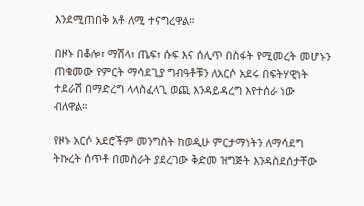እንደሚጠበቅ አቶ ለሚ ተናግረዋል።

በዞኑ በቆሎ፣ ማሽላ፣ ጤፍ፣ ሱፍ እና ሰሊጥ በስፋት የሚመረት መሆኑን ጠቁመው የምርት ማሳደጊያ ግብዓቶቹን ለአርሶ አደሩ በፍትሃዊነት ተደራሽ በማድረግ ላላስፈላጊ ወጪ እንዳይዳረግ እየተሰራ ነው ብለዋል።

የዞኑ አርሶ አደሮችም መንግስት ከወዲሁ ምርታማነትን ለማሳደግ ትኩረት ሰጥቶ በመስራት ያደረገው ቅድመ ዝግጅት እንዳስደሰታቸው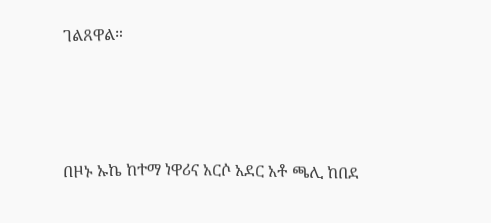ገልጸዋል።




በዞኑ ኡኬ ከተማ ነዋሪና አርሶ አደር አቶ ጫሊ ከበደ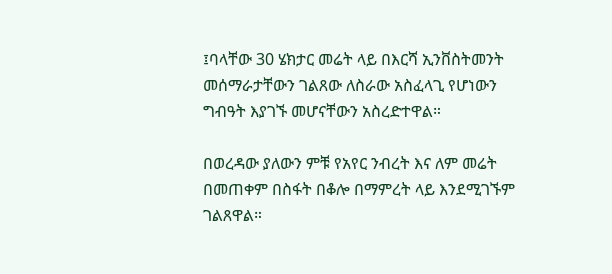፤ባላቸው 30 ሄክታር መሬት ላይ በእርሻ ኢንቨስትመንት መሰማራታቸውን ገልጸው ለስራው አስፈላጊ የሆነውን ግብዓት እያገኙ መሆናቸውን አስረድተዋል።

በወረዳው ያለውን ምቹ የአየር ንብረት እና ለም መሬት በመጠቀም በስፋት በቆሎ በማምረት ላይ እንደሚገኙም ገልጸዋል።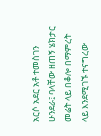አርሶ አደር አቶ ተመስገን ሁንደራ፤ ባላቸው ዘጠኝ ሄክታር መሬት ላይ በቆሎ በማምረት ላይ እንደሚገኙ ተናግረው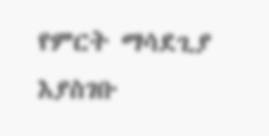የምርት ማሳደጊያ እያስገቡ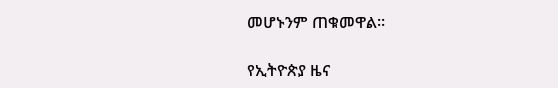መሆኑንም ጠቁመዋል።

የኢትዮጵያ ዜና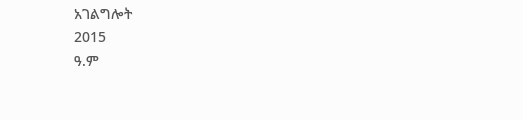አገልግሎት
2015
ዓ.ም